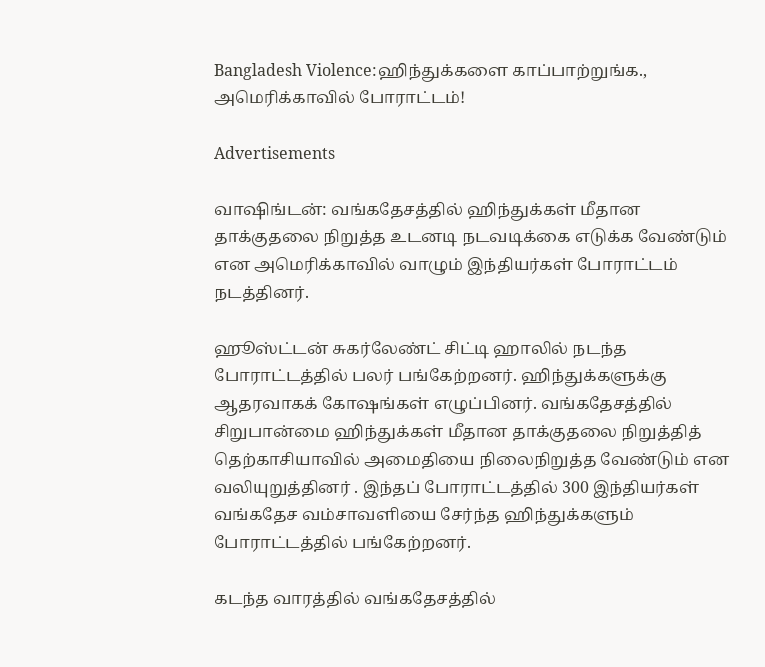Bangladesh Violence:ஹிந்துக்களை காப்பாற்றுங்க., அமெரிக்காவில் போராட்டம்!

Advertisements

வாஷிங்டன்: வங்கதேசத்தில் ஹிந்துக்கள் மீதான தாக்குதலை நிறுத்த உடனடி நடவடிக்கை எடுக்க வேண்டும் என அமெரிக்காவில் வாழும் இந்தியர்கள் போராட்டம் நடத்தினர்.

ஹூஸ்ட்டன் சுகர்லேண்ட் சிட்டி ஹாலில் நடந்த போராட்டத்தில் பலர் பங்கேற்றனர். ஹிந்துக்களுக்கு ஆதரவாகக் கோஷங்கள் எழுப்பினர். வங்கதேசத்தில் சிறுபான்மை ஹிந்துக்கள் மீதான தாக்குதலை நிறுத்தித் தெற்காசியாவில் அமைதியை நிலைநிறுத்த வேண்டும் என வலியுறுத்தினர் . இந்தப் போராட்டத்தில் 300 இந்தியர்கள் வங்கதேச வம்சாவளியை சேர்ந்த ஹிந்துக்களும் போராட்டத்தில் பங்கேற்றனர்.

கடந்த வாரத்தில் வங்கதேசத்தில்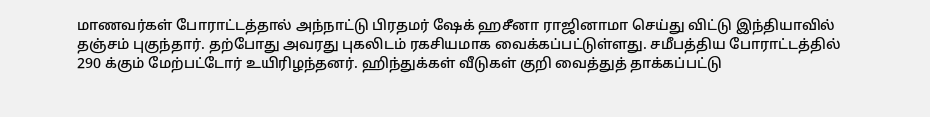மாணவர்கள் போராட்டத்தால் அந்நாட்டு பிரதமர் ஷேக் ஹசீனா ராஜினாமா செய்து விட்டு இந்தியாவில் தஞ்சம் புகுந்தார். தற்போது அவரது புகலிடம் ரகசியமாக வைக்கப்பட்டுள்ளது. சமீபத்திய போராட்டத்தில் 290 க்கும் மேற்பட்டோர் உயிரிழந்தனர். ஹிந்துக்கள் வீடுகள் குறி வைத்துத் தாக்கப்பட்டு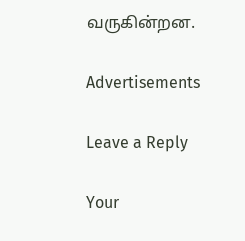வருகின்றன.

Advertisements

Leave a Reply

Your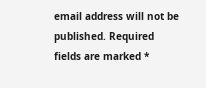email address will not be published. Required fields are marked *